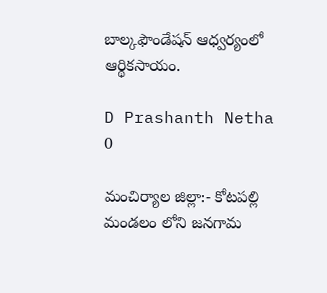బాల్కఫౌండేషన్ ఆధ్వర్యంలో ఆర్థికసాయం.

D Prashanth Netha
0

మంచిర్యాల జిల్లా:- కోటపల్లి మండలం లోని జనగామ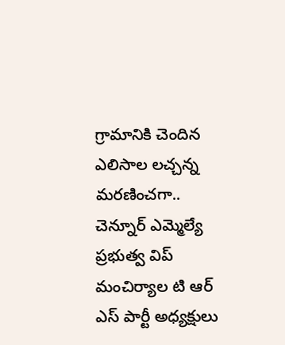గ్రామానికి చెందిన ఎలిసాల లచ్చన్న మరణించగా.. చెన్నూర్ ఎమ్మెల్యే ప్రభుత్వ విప్ మంచిర్యాల టి ఆర్ ఎస్ పార్టీ అధ్యక్షులు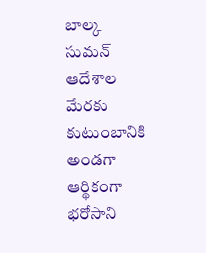బాల్క సుమన్ ఆదేశాల మేరకు కుటుంబానికి అండగా ఆర్థికంగా భరోసాని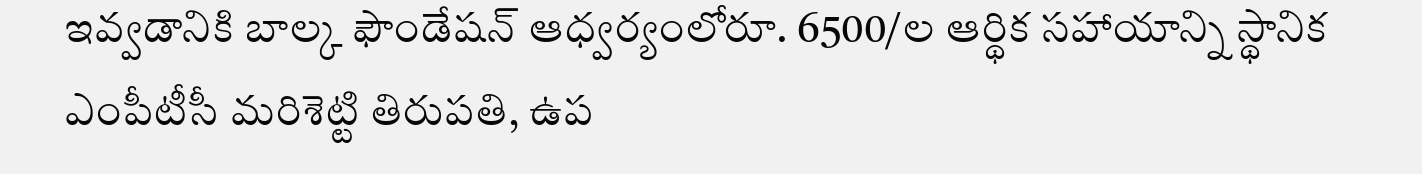ఇవ్వడానికి బాల్క ఫౌండేషన్ ఆధ్వర్యంలోరూ. 6500/ల ఆర్థిక సహాయాన్ని స్థానిక ఎంపీటీసీ మరిశెట్టి తిరుపతి, ఉప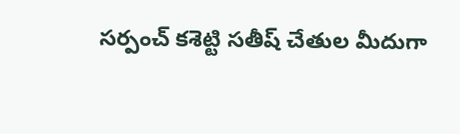సర్పంచ్ కశెట్టి సతీష్ చేతుల మీదుగా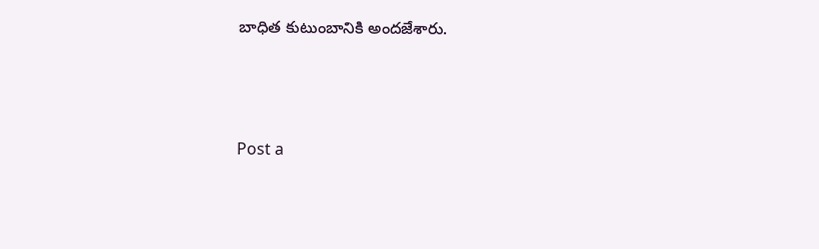బాధిత కుటుంబానికి అందజేశారు.




Post a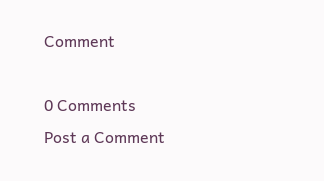Comment

0 Comments
Post a Comment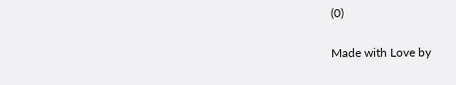(0)

Made with Love by